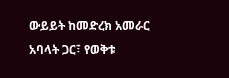ውይይት ከመድረክ አመራር አባላት ጋር፣ የወቅቱ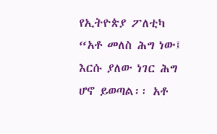የኢትዮጵያ ፖለቲካ
“አቶ መለስ ሕግ ነው፤ እርሱ ያለው ነገር ሕግ ሆኖ ይወጣል፡፡ አቶ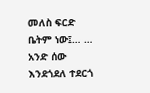መለስ ፍርድ ቤትም ነው፤… … አንድ ሰው እንደጎደለ ተደርጎ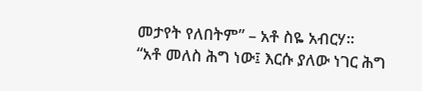መታየት የለበትም” – አቶ ስዬ አብርሃ፡፡
“አቶ መለስ ሕግ ነው፤ እርሱ ያለው ነገር ሕግ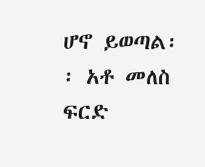ሆኖ ይወጣል፡፡ አቶ መለስ ፍርድ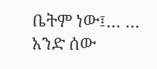ቤትም ነው፤… … አንድ ሰው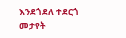እንደጎደለ ተደርጎ መታየት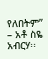የለበትም” – አቶ ስዬ አብርሃ፡፡